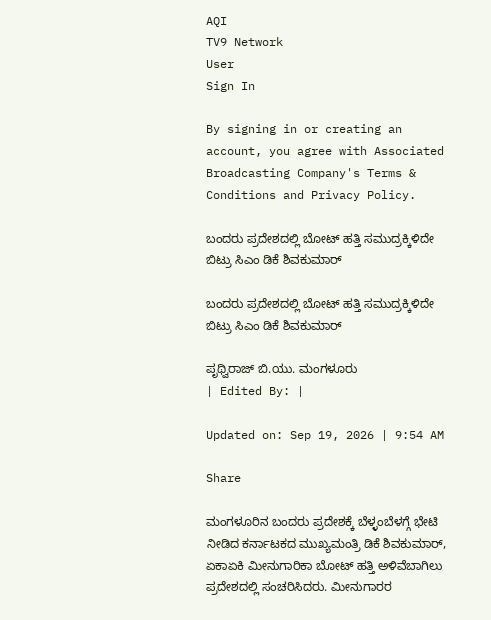AQI
TV9 Network
User
Sign In

By signing in or creating an account, you agree with Associated Broadcasting Company's Terms & Conditions and Privacy Policy.

ಬಂದರು ಪ್ರದೇಶದಲ್ಲಿ ಬೋಟ್ ಹತ್ತಿ ಸಮುದ್ರಕ್ಕಿಳಿದೇ ಬಿಟ್ರು ಸಿಎಂ ಡಿಕೆ ಶಿವಕುಮಾರ್

ಬಂದರು ಪ್ರದೇಶದಲ್ಲಿ ಬೋಟ್ ಹತ್ತಿ ಸಮುದ್ರಕ್ಕಿಳಿದೇ ಬಿಟ್ರು ಸಿಎಂ ಡಿಕೆ ಶಿವಕುಮಾರ್

ಪೃಥ್ವಿರಾಜ್ ಬಿ.ಯು. ಮಂಗಳೂರು
| Edited By: |

Updated on: Sep 19, 2026 | 9:54 AM

Share

ಮಂಗಳೂರಿನ ಬಂದರು ಪ್ರದೇಶಕ್ಕೆ ಬೆಳ್ಳಂಬೆಳಗ್ಗೆ ಭೇಟಿ ನೀಡಿದ ಕರ್ನಾಟಕದ ಮುಖ್ಯಮಂತ್ರಿ ಡಿಕೆ ಶಿವಕುಮಾರ್‌, ಏಕಾಏಕಿ ಮೀನುಗಾರಿಕಾ ಬೋಟ್‌ ಹತ್ತಿ ಅಳಿವೆಬಾಗಿಲು ಪ್ರದೇಶದಲ್ಲಿ ಸಂಚರಿಸಿದರು. ಮೀನುಗಾರರ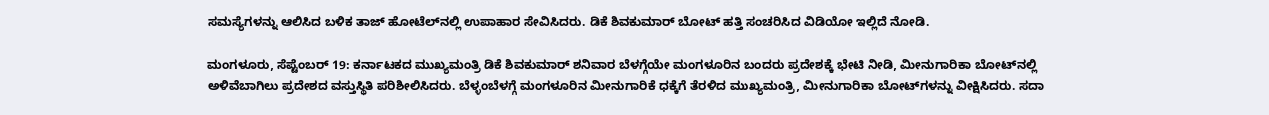ಸಮಸ್ಯೆಗಳನ್ನು ಆಲಿಸಿದ ಬಳಿಕ ತಾಜ್‌ ಹೋಟೆಲ್‌ನಲ್ಲಿ ಉಪಾಹಾರ ಸೇವಿಸಿದರು. ಡಿಕೆ ಶಿವಕುಮಾರ್ ಬೋಟ್ ಹತ್ತಿ ಸಂಚರಿಸಿದ ವಿಡಿಯೋ ಇಲ್ಲಿದೆ ನೋಡಿ.

ಮಂಗಳೂರು, ಸೆಪ್ಟೆಂಬರ್ 19: ಕರ್ನಾಟಕದ ಮುಖ್ಯಮಂತ್ರಿ ಡಿಕೆ ಶಿವಕುಮಾರ್‌ ಶನಿವಾರ ಬೆಳಗ್ಗೆಯೇ ಮಂಗಳೂರಿನ ಬಂದರು ಪ್ರದೇಶಕ್ಕೆ ಭೇಟಿ ನೀಡಿ, ಮೀನುಗಾರಿಕಾ ಬೋಟ್‌ನಲ್ಲಿ ಅಳಿವೆಬಾಗಿಲು ಪ್ರದೇಶದ ವಸ್ತುಸ್ಥಿತಿ ಪರಿಶೀಲಿಸಿದರು. ಬೆಳ್ಳಂಬೆಳಗ್ಗೆ ಮಂಗಳೂರಿನ ಮೀನುಗಾರಿಕೆ ಧಕ್ಕೆಗೆ ತೆರಳಿದ ಮುಖ್ಯಮಂತ್ರಿ, ಮೀನುಗಾರಿಕಾ ಬೋಟ್‌ಗಳನ್ನು ವೀಕ್ಷಿಸಿದರು. ಸದಾ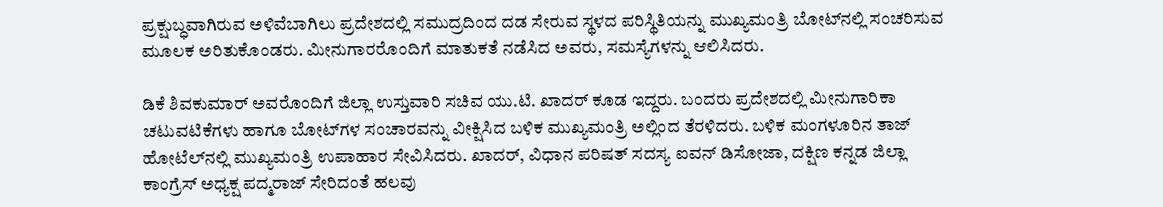ಪ್ರಕ್ಷುಬ್ಧವಾಗಿರುವ ಅಳಿವೆಬಾಗಿಲು ಪ್ರದೇಶದಲ್ಲಿ ಸಮುದ್ರದಿಂದ ದಡ ಸೇರುವ ಸ್ಥಳದ ಪರಿಸ್ಥಿತಿಯನ್ನು ಮುಖ್ಯಮಂತ್ರಿ ಬೋಟ್‌ನಲ್ಲಿ ಸಂಚರಿಸುವ ಮೂಲಕ ಅರಿತುಕೊಂಡರು. ಮೀನುಗಾರರೊಂದಿಗೆ ಮಾತುಕತೆ ನಡೆಸಿದ ಅವರು, ಸಮಸ್ಯೆಗಳನ್ನು ಆಲಿಸಿದರು.

ಡಿಕೆ ಶಿವಕುಮಾರ್‌ ಅವರೊಂದಿಗೆ ಜಿಲ್ಲಾ ಉಸ್ತುವಾರಿ ಸಚಿವ ಯು.ಟಿ. ಖಾದರ್‌ ಕೂಡ ಇದ್ದರು. ಬಂದರು ಪ್ರದೇಶದಲ್ಲಿ ಮೀನುಗಾರಿಕಾ ಚಟುವಟಿಕೆಗಳು ಹಾಗೂ ಬೋಟ್‌ಗಳ ಸಂಚಾರವನ್ನು ವೀಕ್ಷಿಸಿದ ಬಳಿಕ ಮುಖ್ಯಮಂತ್ರಿ ಅಲ್ಲಿಂದ ತೆರಳಿದರು. ಬಳಿಕ ಮಂಗಳೂರಿನ ತಾಜ್‌ ಹೋಟೆಲ್‌ನಲ್ಲಿ ಮುಖ್ಯಮಂತ್ರಿ ಉಪಾಹಾರ ಸೇವಿಸಿದರು. ಖಾದರ್‌, ವಿಧಾನ ಪರಿಷತ್‌ ಸದಸ್ಯ ಐವನ್‌ ಡಿಸೋಜಾ, ದಕ್ಷಿಣ ಕನ್ನಡ ಜಿಲ್ಲಾ ಕಾಂಗ್ರೆಸ್‌ ಅಧ್ಯಕ್ಷ ಪದ್ಮರಾಜ್‌ ಸೇರಿದಂತೆ ಹಲವು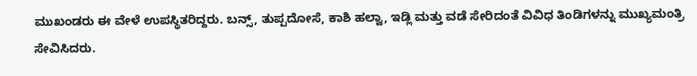ಮುಖಂಡರು ಈ ವೇಳೆ ಉಪಸ್ಥಿತರಿದ್ದರು. ಬನ್ಸ್‌, ತುಪ್ಪದೋಸೆ, ಕಾಶಿ ಹಲ್ವಾ, ಇಡ್ಲಿ ಮತ್ತು ವಡೆ ಸೇರಿದಂತೆ ವಿವಿಧ ತಿಂಡಿಗಳನ್ನು ಮುಖ್ಯಮಂತ್ರಿ ಸೇವಿಸಿದರು.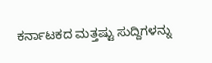ಕರ್ನಾಟಕದ ಮತ್ತಷ್ಟು ಸುದ್ದಿಗಳನ್ನು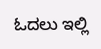ಓದಲು ಇಲ್ಲಿ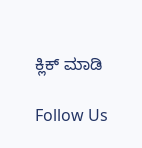ಕ್ಲಿಕ್ ಮಾಡಿ

Follow Us